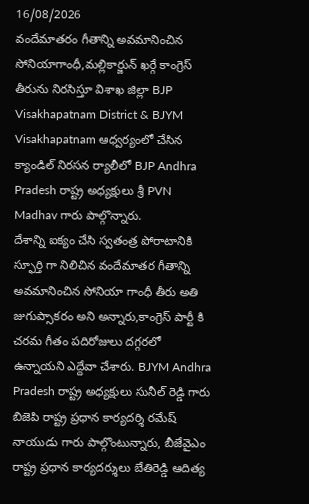16/08/2026
వందేమాతరం గీతాన్ని అవమానించిన సోనియాగాంధీ,మల్లికార్జున్ ఖర్గే కాంగ్రెస్ తీరును నిరసిస్తూ విశాఖ జిల్లా BJP Visakhapatnam District & BJYM Visakhapatnam ఆధ్వర్యంలో చేసిన క్యాండిల్ నిరసన ర్యాలీలో BJP Andhra Pradesh రాష్ట్ర అధ్యక్షులు శ్రీ PVN Madhav గారు పాల్గొన్నారు.
దేశాన్ని ఐక్యం చేసి స్వతంత్ర పోరాటానికి స్ఫూర్తి గా నిలిచిన వందేమాతర గీతాన్ని అవమానించిన సోనియా గాంధీ తీరు అతి జుగుప్సాకరం అని అన్నారు,కాంగ్రెస్ పార్టీ కి చరమ గీతం పదిరోజులు దగ్గరలో ఉన్నాయని ఎద్దేవా చేశారు. BJYM Andhra Pradesh రాష్ట్ర అధ్యక్షులు సునీల్ రెడ్డి గారు బిజెపి రాష్ట్ర ప్రధాన కార్యదర్శి రమేష్ నాయుడు గారు పాల్గొంటున్నారు, బీజేవైఎం రాష్ట్ర ప్రధాన కార్యదర్శులు బేతిరెడ్డి ఆదిత్య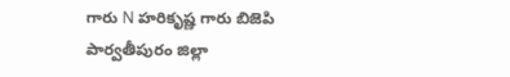గారు N హరికృష్ణ గారు బిజెపి పార్వతీపురం జిల్లా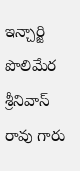ఇన్చార్జి పొలిమేర శ్రీనివాస్ రావు గారు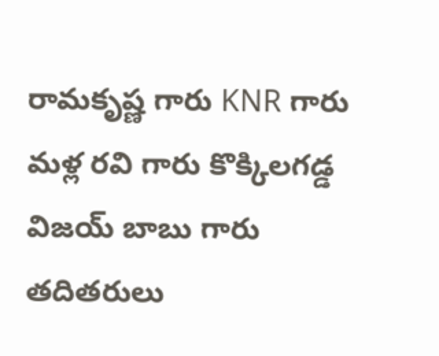రామకృష్ణ గారు KNR గారు మళ్ల రవి గారు కొక్కిలగడ్డ విజయ్ బాబు గారు తదితరులు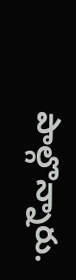పాల్గొన్నారు.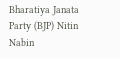Bharatiya Janata Party (BJP) Nitin Nabin